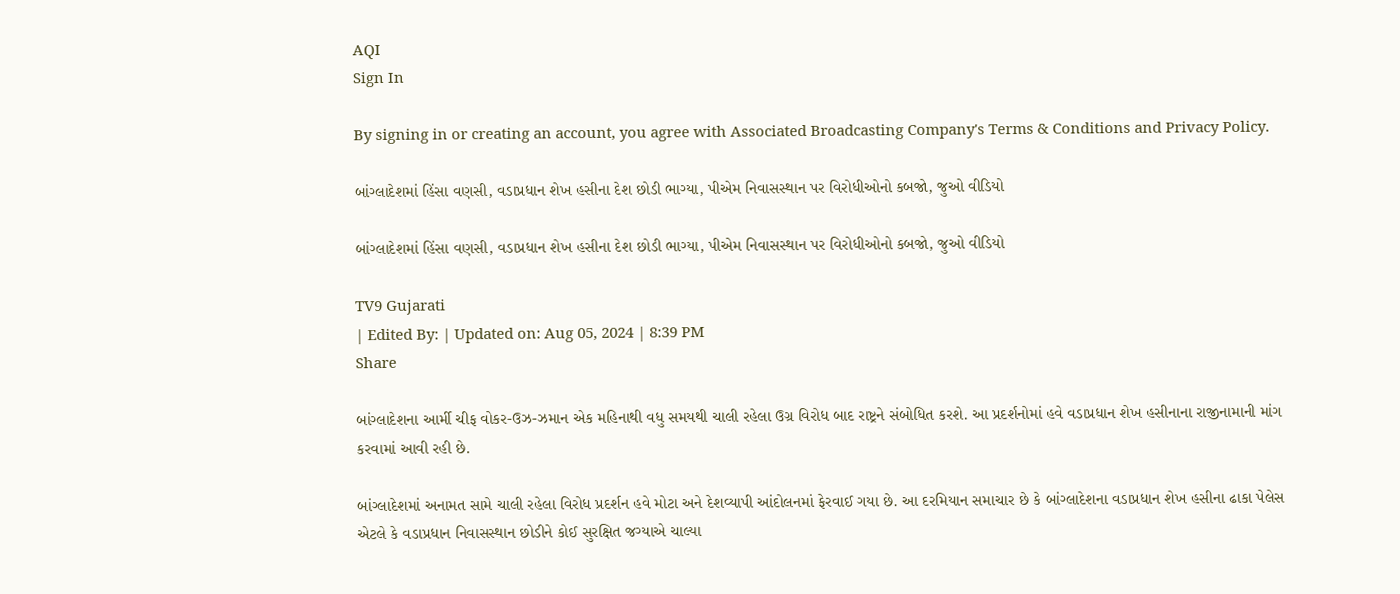AQI
Sign In

By signing in or creating an account, you agree with Associated Broadcasting Company's Terms & Conditions and Privacy Policy.

બાંગ્લાદેશમાં હિંસા વણસી, વડાપ્રધાન શેખ હસીના દેશ છોડી ભાગ્યા, પીએમ નિવાસસ્થાન પર વિરોધીઓનો કબજો, જુઓ વીડિયો

બાંગ્લાદેશમાં હિંસા વણસી, વડાપ્રધાન શેખ હસીના દેશ છોડી ભાગ્યા, પીએમ નિવાસસ્થાન પર વિરોધીઓનો કબજો, જુઓ વીડિયો

TV9 Gujarati
| Edited By: | Updated on: Aug 05, 2024 | 8:39 PM
Share

બાંગ્લાદેશના આર્મી ચીફ વોકર-ઉઝ-ઝમાન એક મહિનાથી વધુ સમયથી ચાલી રહેલા ઉગ્ર વિરોધ બાદ રાષ્ટ્રને સંબોધિત કરશે. આ પ્રદર્શનોમાં હવે વડાપ્રધાન શેખ હસીનાના રાજીનામાની માંગ કરવામાં આવી રહી છે.

બાંગ્લાદેશમાં અનામત સામે ચાલી રહેલા વિરોધ પ્રદર્શન હવે મોટા અને દેશવ્યાપી આંદોલનમાં ફેરવાઈ ગયા છે. આ દરમિયાન સમાચાર છે કે બાંગ્લાદેશના વડાપ્રધાન શેખ હસીના ઢાકા પેલેસ એટલે કે વડાપ્રધાન નિવાસસ્થાન છોડીને કોઈ સુરક્ષિત જગ્યાએ ચાલ્યા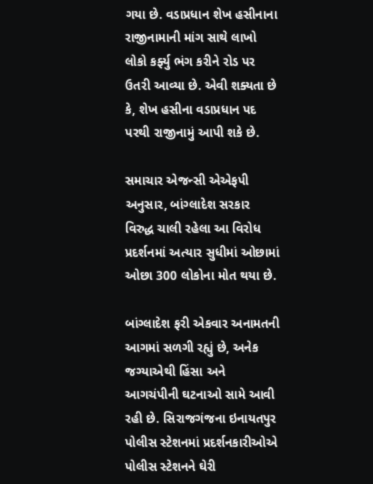ગયા છે. વડાપ્રધાન શેખ હસીનાના રાજીનામાની માંગ સાથે લાખો લોકો કર્ફ્યુ ભંગ કરીને રોડ પર ઉતરી આવ્યા છે. એવી શક્યતા છે કે, શેખ હસીના વડાપ્રધાન પદ પરથી રાજીનામું આપી શકે છે.

સમાચાર એજન્સી એએફપી અનુસાર, બાંગ્લાદેશ સરકાર વિરુદ્ધ ચાલી રહેલા આ વિરોધ પ્રદર્શનમાં અત્યાર સુધીમાં ઓછામાં ઓછા 300 લોકોના મોત થયા છે.

બાંગ્લાદેશ ફરી એકવાર અનામતની આગમાં સળગી રહ્યું છે, અનેક જગ્યાએથી હિંસા અને આગચંપીની ઘટનાઓ સામે આવી રહી છે. સિરાજગંજના ઇનાયતપુર પોલીસ સ્ટેશનમાં પ્રદર્શનકારીઓએ પોલીસ સ્ટેશનને ઘેરી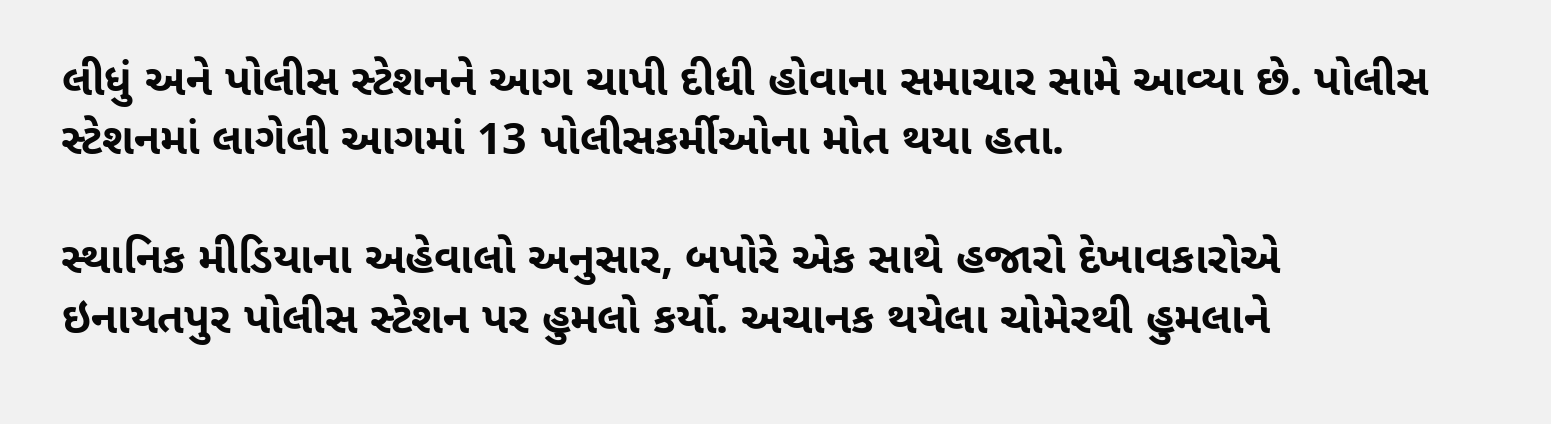લીધું અને પોલીસ સ્ટેશનને આગ ચાપી દીધી હોવાના સમાચાર સામે આવ્યા છે. પોલીસ સ્ટેશનમાં લાગેલી આગમાં 13 પોલીસકર્મીઓના મોત થયા હતા.

સ્થાનિક મીડિયાના અહેવાલો અનુસાર, બપોરે એક સાથે હજારો દેખાવકારોએ ઇનાયતપુર પોલીસ સ્ટેશન પર હુમલો કર્યો. અચાનક થયેલા ચોમેરથી હુમલાને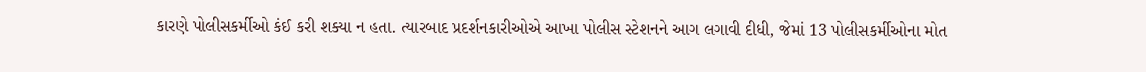કારણે પોલીસકર્મીઓ કંઈ કરી શક્યા ન હતા. ત્યારબાદ પ્રદર્શનકારીઓએ આખા પોલીસ સ્ટેશનને આગ લગાવી દીધી, જેમાં 13 પોલીસકર્મીઓના મોત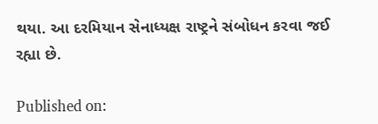થયા. આ દરમિયાન સેનાધ્યક્ષ રાષ્ટ્રને સંબોધન કરવા જઈ રહ્યા છે.

Published on: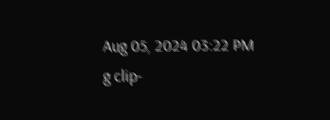Aug 05, 2024 03:22 PM
g clip-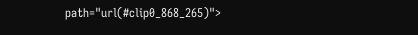path="url(#clip0_868_265)">